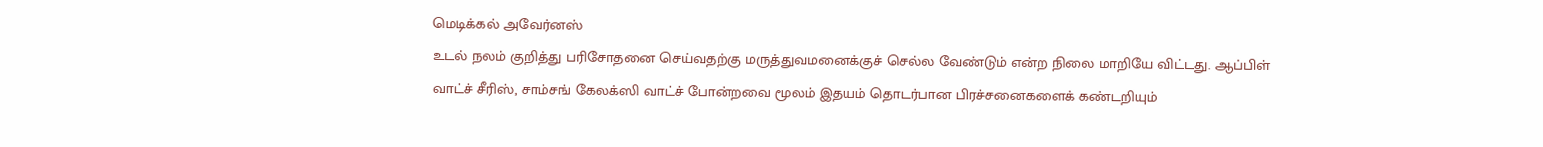மெடிக்கல் அவேர்னஸ்
உடல் நலம் குறித்து பரிசோதனை செய்வதற்கு மருத்துவமனைக்குச் செல்ல வேண்டும் என்ற நிலை மாறியே விட்டது. ஆப்பிள் வாட்ச் சீரிஸ், சாம்சங் கேலக்ஸி வாட்ச் போன்றவை மூலம் இதயம் தொடர்பான பிரச்சனைகளைக் கண்டறியும்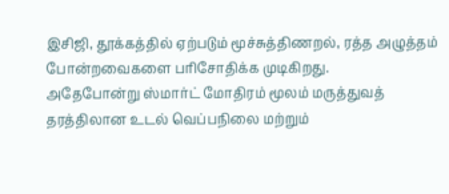இசிஜி, தூக்கத்தில் ஏற்படும் மூச்சுத்திணறல், ரத்த அழுத்தம் போன்றவைகளை பரிசோதிக்க முடிகிறது.
அதேபோன்று ஸ்மார்ட் மோதிரம் மூலம் மருத்துவத் தரத்திலான உடல் வெப்பநிலை மற்றும்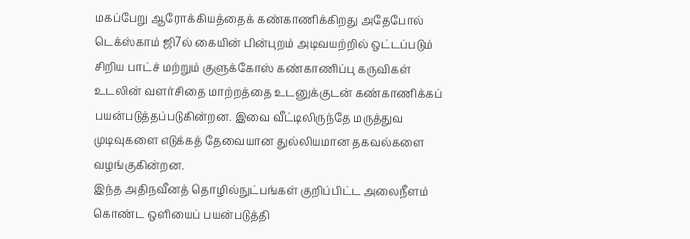மகப்பேறு ஆரோக்கியத்தைக் கண்காணிக்கிறது அதேபோல் டெக்ஸ்காம் ஜி7ல் கையின் பின்புறம் அடிவயற்றில் ஒட்டப்படும் சிறிய பாட்ச் மற்றும் குளுக்கோஸ் கண்காணிப்பு கருவிகள் உடலின் வளர்சிதை மாற்றத்தை உடனுக்குடன் கண்காணிக்கப் பயன்படுத்தப்படுகின்றன. இவை வீட்டிலிருந்தே மருத்துவ முடிவுகளை எடுக்கத் தேவையான துல்லியமான தகவல்களை வழங்குகின்றன.
இந்த அதிநவீனத் தொழில்நுட்பங்கள் குறிப்பிட்ட அலைநீளம் கொண்ட ஒளியைப் பயன்படுத்தி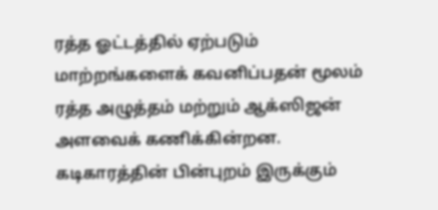ரத்த ஓட்டத்தில் ஏற்படும் மாற்றங்களைக் கவனிப்பதன் மூலம் ரத்த அழுத்தம் மற்றும் ஆக்ஸிஜன் அளவைக் கணிக்கின்றன.
கடிகாரத்தின் பின்புறம் இருக்கும்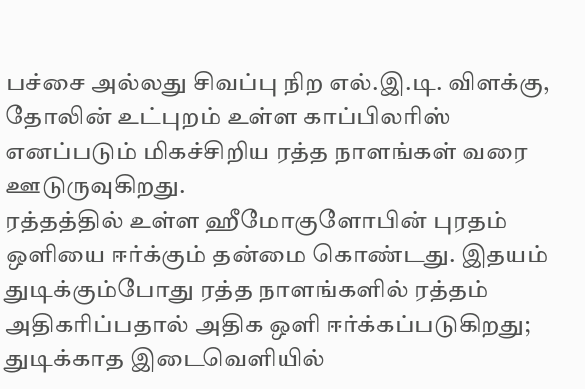பச்சை அல்லது சிவப்பு நிற எல்.இ.டி. விளக்கு, தோலின் உட்புறம் உள்ள காப்பிலரிஸ் எனப்படும் மிகச்சிறிய ரத்த நாளங்கள் வரை ஊடுருவுகிறது.
ரத்தத்தில் உள்ள ஹீமோகுளோபின் புரதம் ஒளியை ஈர்க்கும் தன்மை கொண்டது. இதயம் துடிக்கும்போது ரத்த நாளங்களில் ரத்தம் அதிகரிப்பதால் அதிக ஒளி ஈர்க்கப்படுகிறது; துடிக்காத இடைவெளியில்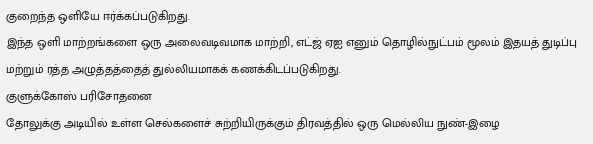குறைந்த ஒளியே ஈர்க்கப்படுகிறது.
இந்த ஒளி மாற்றங்களை ஒரு அலைவடிவமாக மாற்றி, எட்ஜ் ஏஐ எனும் தொழில்நுட்பம் மூலம் இதயத் துடிப்பு மற்றும் ரத்த அழுத்தத்தைத் துல்லியமாகக் கணக்கிடப்படுகிறது.
குளுக்கோஸ் பரிசோதனை
தோலுக்கு அடியில் உள்ள செல்களைச் சுற்றியிருக்கும் திரவத்தில் ஒரு மெல்லிய நுண்-இழை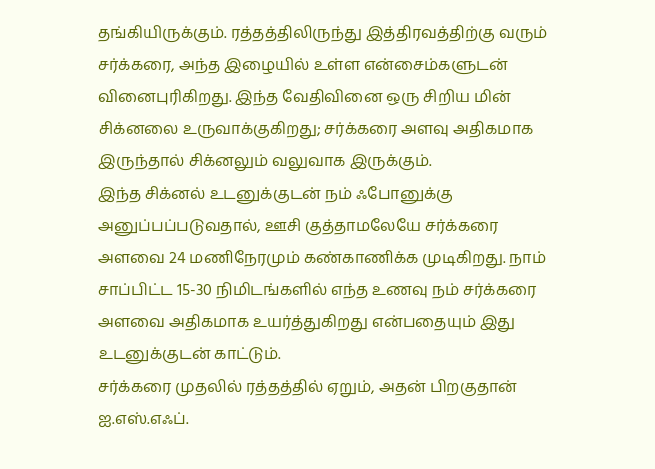தங்கியிருக்கும். ரத்தத்திலிருந்து இத்திரவத்திற்கு வரும் சர்க்கரை, அந்த இழையில் உள்ள என்சைம்களுடன் வினைபுரிகிறது. இந்த வேதிவினை ஒரு சிறிய மின் சிக்னலை உருவாக்குகிறது; சர்க்கரை அளவு அதிகமாக இருந்தால் சிக்னலும் வலுவாக இருக்கும்.
இந்த சிக்னல் உடனுக்குடன் நம் ஃபோனுக்கு அனுப்பப்படுவதால், ஊசி குத்தாமலேயே சர்க்கரை அளவை 24 மணிநேரமும் கண்காணிக்க முடிகிறது. நாம் சாப்பிட்ட 15-30 நிமிடங்களில் எந்த உணவு நம் சர்க்கரை அளவை அதிகமாக உயர்த்துகிறது என்பதையும் இது உடனுக்குடன் காட்டும்.
சர்க்கரை முதலில் ரத்தத்தில் ஏறும், அதன் பிறகுதான் ஐ.எஸ்.எஃப்.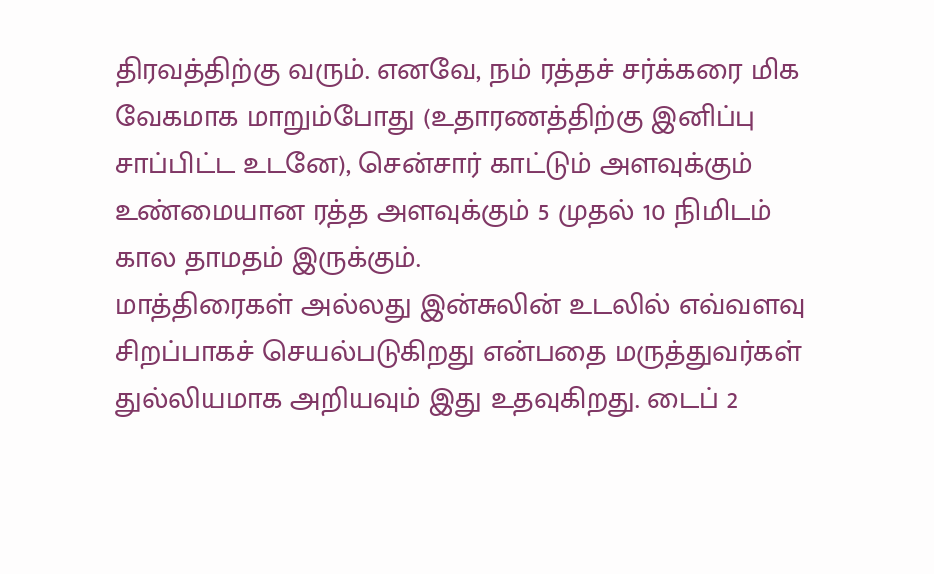திரவத்திற்கு வரும். எனவே, நம் ரத்தச் சர்க்கரை மிக வேகமாக மாறும்போது (உதாரணத்திற்கு இனிப்பு சாப்பிட்ட உடனே), சென்சார் காட்டும் அளவுக்கும் உண்மையான ரத்த அளவுக்கும் 5 முதல் 10 நிமிடம் கால தாமதம் இருக்கும்.
மாத்திரைகள் அல்லது இன்சுலின் உடலில் எவ்வளவு சிறப்பாகச் செயல்படுகிறது என்பதை மருத்துவர்கள் துல்லியமாக அறியவும் இது உதவுகிறது. டைப் 2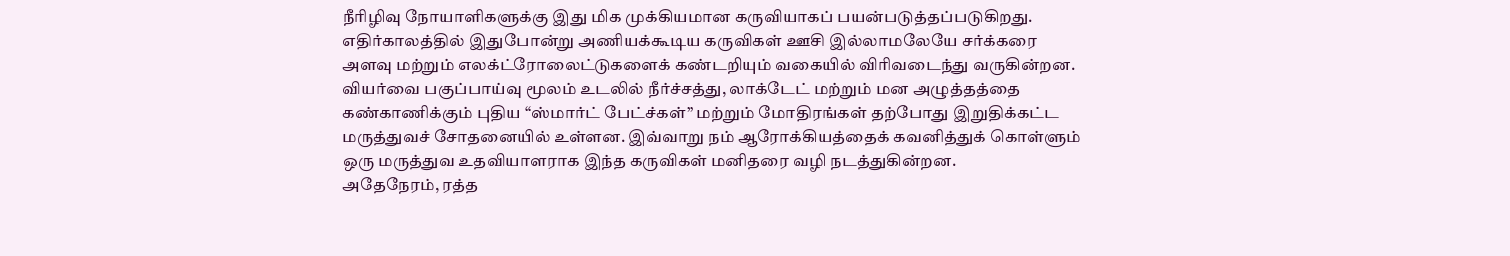நீரிழிவு நோயாளிகளுக்கு இது மிக முக்கியமான கருவியாகப் பயன்படுத்தப்படுகிறது.
எதிர்காலத்தில் இதுபோன்று அணியக்கூடிய கருவிகள் ஊசி இல்லாமலேயே சர்க்கரை அளவு மற்றும் எலக்ட்ரோலைட்டுகளைக் கண்டறியும் வகையில் விரிவடைந்து வருகின்றன.
வியர்வை பகுப்பாய்வு மூலம் உடலில் நீர்ச்சத்து, லாக்டேட் மற்றும் மன அழுத்தத்தை கண்காணிக்கும் புதிய “ஸ்மார்ட் பேட்ச்கள்” மற்றும் மோதிரங்கள் தற்போது இறுதிக்கட்ட மருத்துவச் சோதனையில் உள்ளன. இவ்வாறு நம் ஆரோக்கியத்தைக் கவனித்துக் கொள்ளும் ஒரு மருத்துவ உதவியாளராக இந்த கருவிகள் மனிதரை வழி நடத்துகின்றன.
அதேநேரம், ரத்த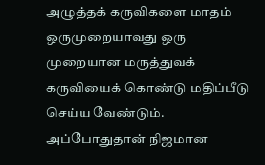அழுத்தக் கருவிகளை மாதம் ஒருமுறையாவது ஒரு முறையான மருத்துவக் கருவியைக் கொண்டு மதிப்பீடு செய்ய வேண்டும். அப்போதுதான் நிஜமான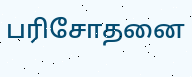பரிசோதனை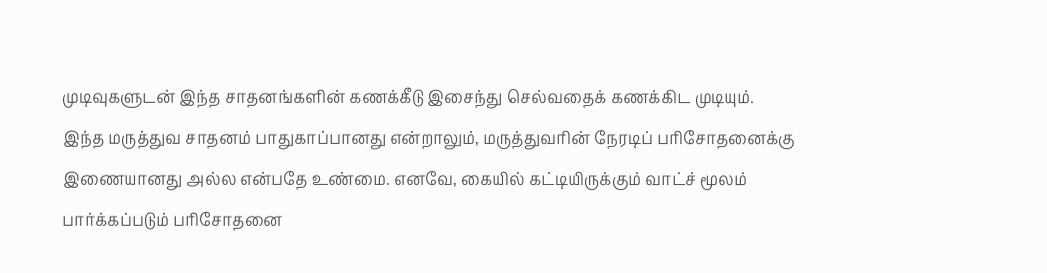முடிவுகளுடன் இந்த சாதனங்களின் கணக்கீடு இசைந்து செல்வதைக் கணக்கிட முடியும்.
இந்த மருத்துவ சாதனம் பாதுகாப்பானது என்றாலும், மருத்துவரின் நேரடிப் பரிசோதனைக்கு இணையானது அல்ல என்பதே உண்மை. எனவே, கையில் கட்டியிருக்கும் வாட்ச் மூலம் பார்க்கப்படும் பரிசோதனை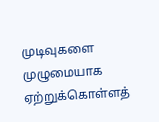முடிவுகளை முழுமையாக ஏற்றுக்கொள்ளத்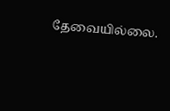தேவையில்லை.